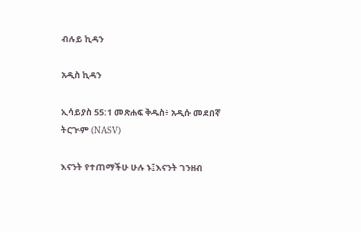ብሉይ ኪዳን

አዲስ ኪዳን

ኢሳይያስ 55:1 መጽሐፍ ቅዱስ፥ አዲሱ መደበኛ ትርጒም (NASV)

እናንት የተጠማችሁ ሁሉ ኑ፤እናንት ገንዘብ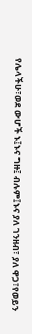የሌላችሁ፣ወደ ውሆች ኑ፤ኑና ግዙ፤ ብሉም፤ኑና ያለ ገንዘብ፣ ያለ ዋጋ፣የወይን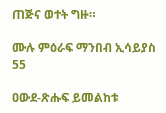ጠጅና ወተት ግዙ።

ሙሉ ምዕራፍ ማንበብ ኢሳይያስ 55

ዐውደ-ጽሑፍ ይመልከቱ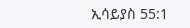ኢሳይያስ 55:1